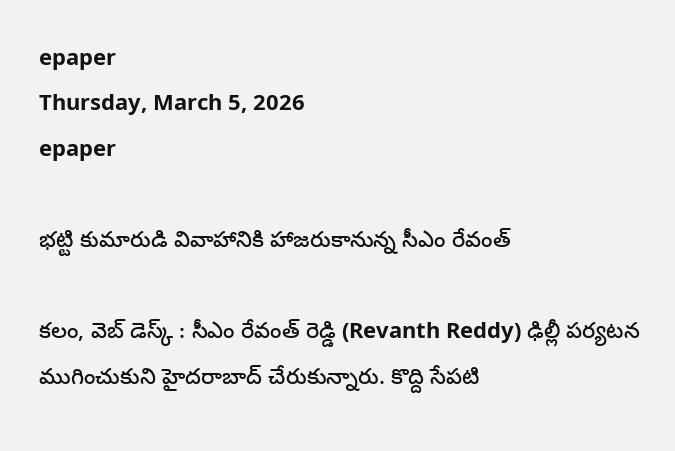epaper
Thursday, March 5, 2026
epaper

భట్టి కుమారుడి వివాహానికి హాజరుకానున్న సీఎం రేవంత్

కలం, వెబ్ డెస్క్ : సీఎం రేవంత్ రెడ్డి (Revanth Reddy) ఢిల్లీ పర్యటన ముగించుకుని హైదరాబాద్ చేరుకున్నారు. కొద్ది సేపటి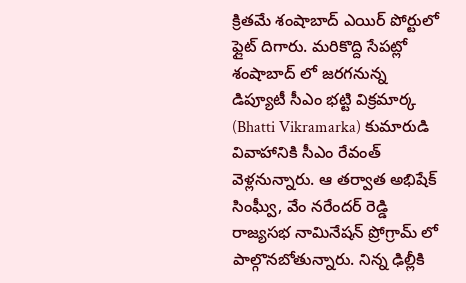క్రితమే శంషాబాద్ ఎయిర్ పోర్టులో ఫ్లైట్ దిగారు. మరికొద్ది సేపట్లో శంషాబాద్ లో జరగనున్న డిప్యూటీ సీఎం భట్టి విక్రమార్క (Bhatti Vikramarka) కుమారుడి వివాహానికి సీఎం రేవంత్ వెళ్లనున్నారు. ఆ తర్వాత అభిషేక్ సింఘ్వీ, వేం నరేందర్ రెడ్డి రాజ్యసభ నామినేషన్ ప్రోగ్రామ్ లో పాల్గొనబోతున్నారు. నిన్న ఢిల్లీకి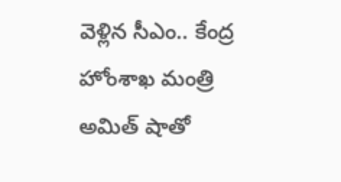వెళ్లిన సీఎం.. కేంద్ర హోంశాఖ మంత్రి అమిత్ షాతో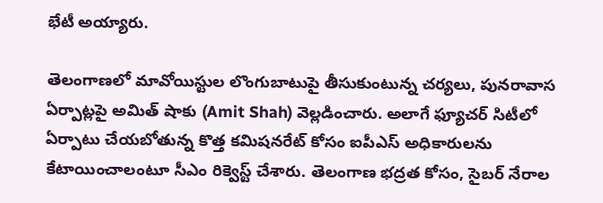భేటీ అయ్యారు.

తెలంగాణలో మావోయిస్టుల లొంగుబాటుపై తీసుకుంటున్న చర్యలు, పునరావాస ఏర్పాట్లపై అమిత్ షాకు (Amit Shah) వెల్లడించారు. అలాగే ఫ్యూచర్ సిటీలో ఏర్పాటు చేయబోతున్న కొత్త కమిషనరేట్ కోసం ఐపీఎస్ అధికారులను కేటాయించాలంటూ సీఎం రిక్వెస్ట్ చేశారు. తెలంగాణ భద్రత కోసం, సైబర్ నేరాల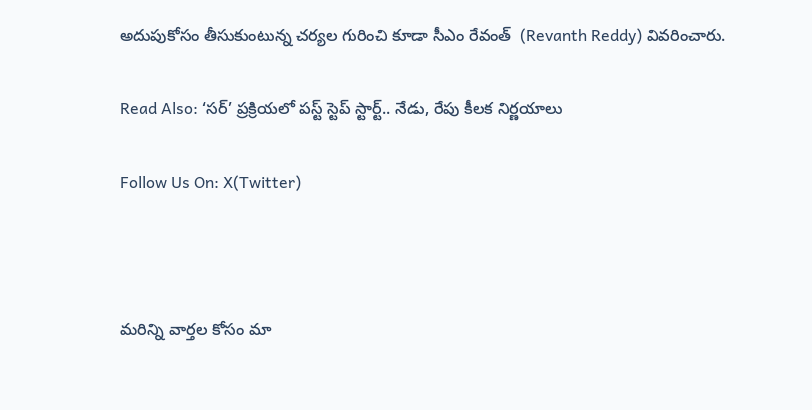అదుపుకోసం తీసుకుంటున్న చర్యల గురించి కూడా సీఎం రేవంత్  (Revanth Reddy) వివరించారు.

Read Also: ‘సర్’ ప్రక్రియలో పస్ట్ స్టెప్ స్టార్ట్.. నేడు, రేపు కీలక నిర్ణయాలు

Follow Us On: X(Twitter)



మ‌రిన్ని వార్త‌ల కోసం మా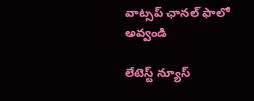వాట్స‌ప్ ఛాన‌ల్ ఫాలో అవ్వండి

లేటెస్ట్ న్యూస్‌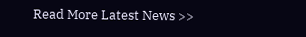Read More Latest News >>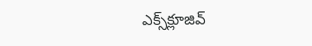ఎక్స్‌క్లూజివ్‌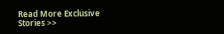Read More Exclusive Stories >>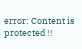error: Content is protected !!